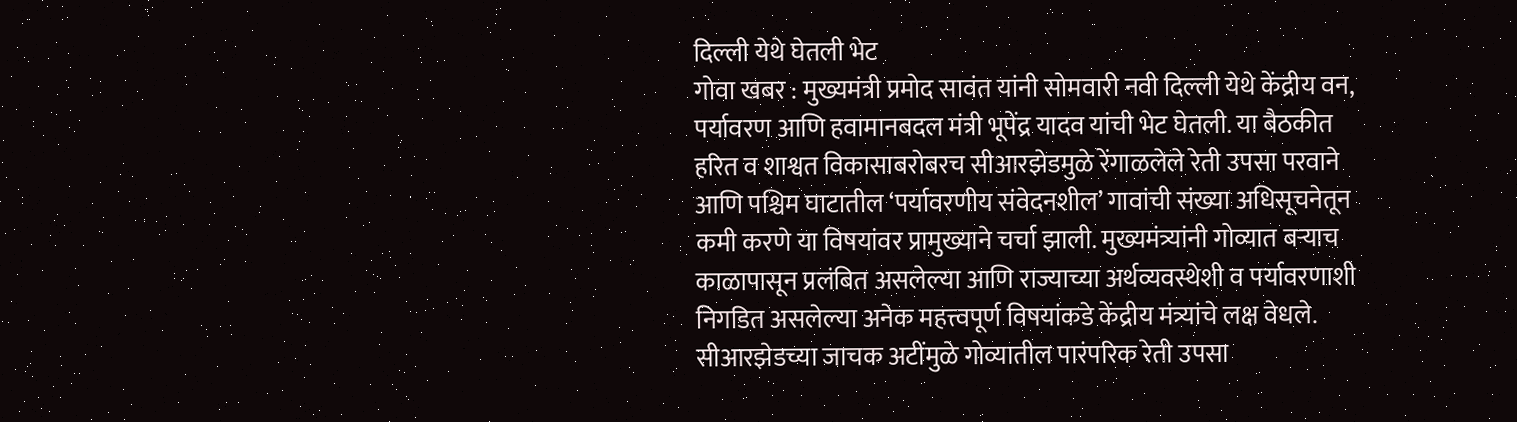दिल्ली येथे घेतली भेट
गोवा खबर : मुख्यमंत्री प्रमोद सावंत यांनी सोमवारी नवी दिल्ली येथे केंद्रीय वन, पर्यावरण आणि हवामानबदल मंत्री भूपेंद्र यादव यांची भेट घेतली. या बैठकीत हरित व शाश्वत विकासाबरोबरच सीआरझेडमुळे रेंगाळलेले रेती उपसा परवाने आणि पश्चिम घाटातील ‘पर्यावरणीय संवेदनशील’ गावांची संख्या अधिसूचनेतून कमी करणे या विषयांवर प्रामुख्याने चर्चा झाली. मुख्यमंत्र्यांनी गोव्यात बऱ्याच काळापासून प्रलंबित असलेल्या आणि राज्याच्या अर्थव्यवस्थेशी व पर्यावरणाशी निगडित असलेल्या अनेक महत्त्वपूर्ण विषयांकडे केंद्रीय मंत्र्यांचे लक्ष वेधले.
सीआरझेडच्या जाचक अटींमुळे गोव्यातील पारंपरिक रेती उपसा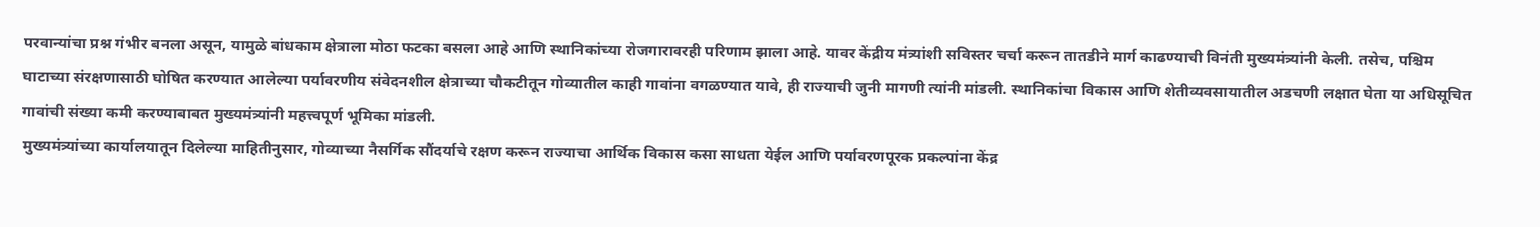परवान्यांचा प्रश्न गंभीर बनला असून, यामुळे बांधकाम क्षेत्राला मोठा फटका बसला आहे आणि स्थानिकांच्या रोजगारावरही परिणाम झाला आहे. यावर केंद्रीय मंत्र्यांशी सविस्तर चर्चा करून तातडीने मार्ग काढण्याची विनंती मुख्यमंत्र्यांनी केली. तसेच, पश्चिम घाटाच्या संरक्षणासाठी घोषित करण्यात आलेल्या पर्यावरणीय संवेदनशील क्षेत्राच्या चौकटीतून गोव्यातील काही गावांना वगळण्यात यावे, ही राज्याची जुनी मागणी त्यांनी मांडली. स्थानिकांचा विकास आणि शेतीव्यवसायातील अडचणी लक्षात घेता या अधिसूचित गावांची संख्या कमी करण्याबाबत मुख्यमंत्र्यांनी महत्त्वपूर्ण भूमिका मांडली.
मुख्यमंत्र्यांच्या कार्यालयातून दिलेल्या माहितीनुसार, गोव्याच्या नैसर्गिक सौंदर्याचे रक्षण करून राज्याचा आर्थिक विकास कसा साधता येईल आणि पर्यावरणपूरक प्रकल्पांना केंद्र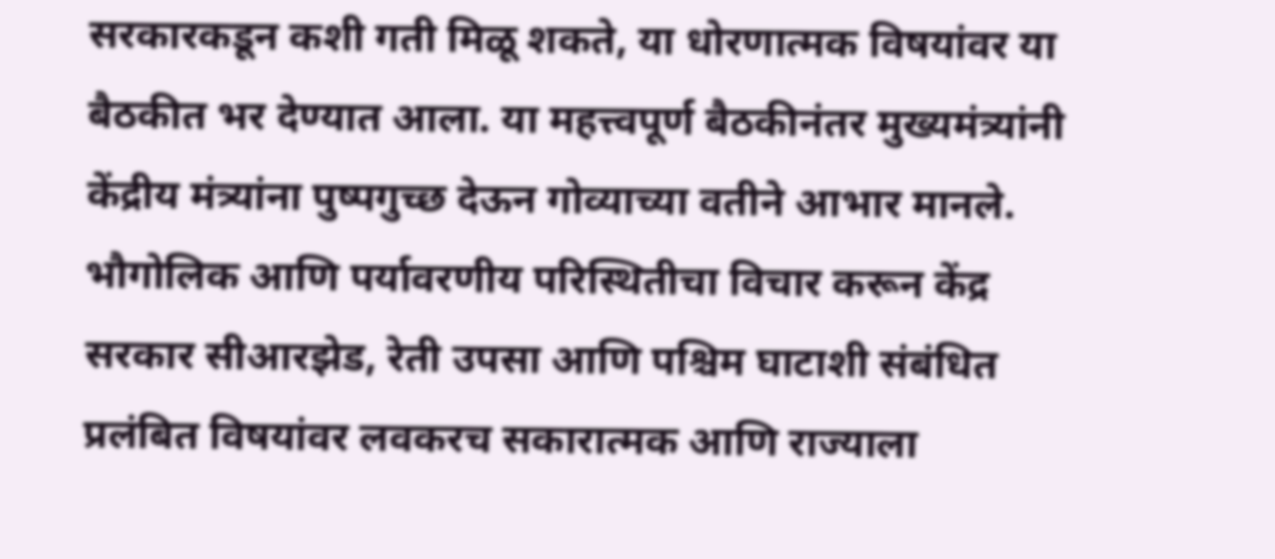सरकारकडून कशी गती मिळू शकते, या धोरणात्मक विषयांवर या बैठकीत भर देण्यात आला. या महत्त्वपूर्ण बैठकीनंतर मुख्यमंत्र्यांनी केंद्रीय मंत्र्यांना पुष्पगुच्छ देऊन गोव्याच्या वतीने आभार मानले. भौगोलिक आणि पर्यावरणीय परिस्थितीचा विचार करून केंद्र सरकार सीआरझेड, रेती उपसा आणि पश्चिम घाटाशी संबंधित प्रलंबित विषयांवर लवकरच सकारात्मक आणि राज्याला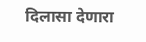दिलासा देणारा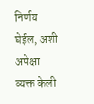निर्णय घेईल, अशी अपेक्षा व्यक्त केली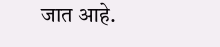जात आहे.